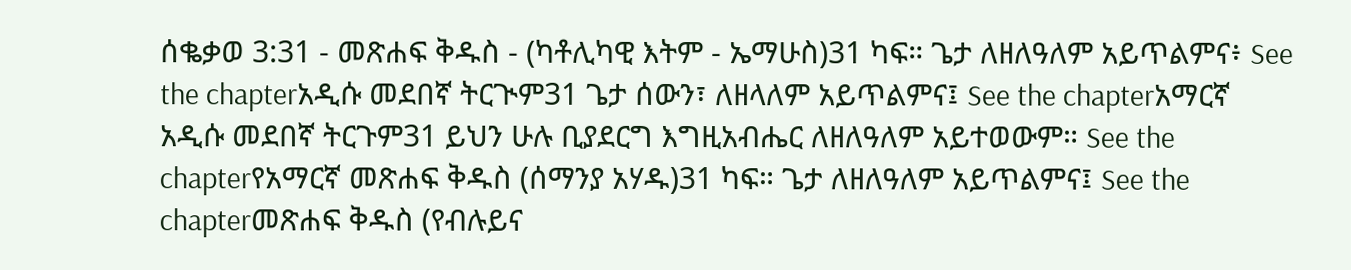ሰቈቃወ 3:31 - መጽሐፍ ቅዱስ - (ካቶሊካዊ እትም - ኤማሁስ)31 ካፍ። ጌታ ለዘለዓለም አይጥልምና፥ See the chapterአዲሱ መደበኛ ትርጒም31 ጌታ ሰውን፣ ለዘላለም አይጥልምና፤ See the chapterአማርኛ አዲሱ መደበኛ ትርጉም31 ይህን ሁሉ ቢያደርግ እግዚአብሔር ለዘለዓለም አይተወውም። See the chapterየአማርኛ መጽሐፍ ቅዱስ (ሰማንያ አሃዱ)31 ካፍ። ጌታ ለዘለዓለም አይጥልምና፤ See the chapterመጽሐፍ ቅዱስ (የብሉይና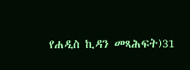የሐዲስ ኪዳን መጻሕፍት)31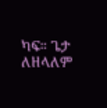ካፍ። ጌታ ለዘላለም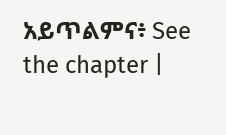አይጥልምና፥ See the chapter |